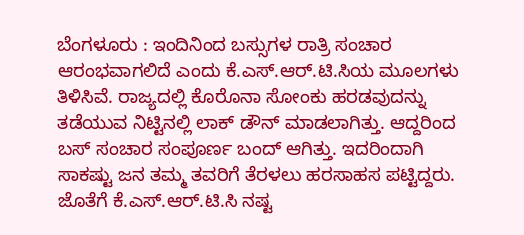ಬೆಂಗಳೂರು : ಇಂದಿನಿಂದ ಬಸ್ಸುಗಳ ರಾತ್ರಿ ಸಂಚಾರ ಆರಂಭವಾಗಲಿದೆ ಎಂದು ಕೆ.ಎಸ್.ಆರ್.ಟಿ.ಸಿಯ ಮೂಲಗಳು ತಿಳಿಸಿವೆ. ರಾಜ್ಯದಲ್ಲಿ ಕೊರೊನಾ ಸೋಂಕು ಹರಡವುದನ್ನು ತಡೆಯುವ ನಿಟ್ಟಿನಲ್ಲಿ ಲಾಕ್ ಡೌನ್ ಮಾಡಲಾಗಿತ್ತು. ಆದ್ದರಿಂದ ಬಸ್ ಸಂಚಾರ ಸಂಪೂರ್ಣ ಬಂದ್ ಆಗಿತ್ತು. ಇದರಿಂದಾಗಿ ಸಾಕಷ್ಟು ಜನ ತಮ್ಮ ತವರಿಗೆ ತೆರಳಲು ಹರಸಾಹಸ ಪಟ್ಟಿದ್ದರು. ಜೊತೆಗೆ ಕೆ.ಎಸ್.ಆರ್.ಟಿ.ಸಿ ನಷ್ಟ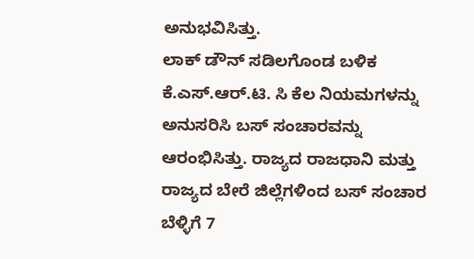ಅನುಭವಿಸಿತ್ತು.
ಲಾಕ್ ಡೌನ್ ಸಡಿಲಗೊಂಡ ಬಳಿಕ ಕೆ.ಎಸ್.ಆರ್.ಟಿ. ಸಿ ಕೆಲ ನಿಯಮಗಳನ್ನು ಅನುಸರಿಸಿ ಬಸ್ ಸಂಚಾರವನ್ನು ಆರಂಭಿಸಿತ್ತು. ರಾಜ್ಯದ ರಾಜಧಾನಿ ಮತ್ತು ರಾಜ್ಯದ ಬೇರೆ ಜಿಲ್ಲೆಗಳಿಂದ ಬಸ್ ಸಂಚಾರ ಬೆಳ್ಳಿಗೆ 7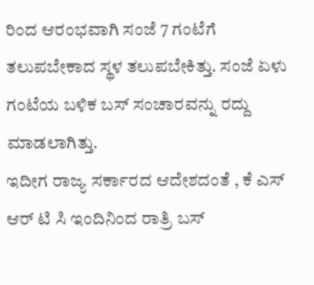ರಿಂದ ಆರಂಭವಾಗಿ ಸಂಜೆ 7 ಗಂಟೆಗೆ ತಲುಪಬೇಕಾದ ಸ್ಥಳ ತಲುಪಬೇಕಿತ್ತು. ಸಂಜೆ ಏಳು ಗಂಟೆಯ ಬಳಿಕ ಬಸ್ ಸಂಚಾರವನ್ನು ರದ್ದು ಮಾಡಲಾಗಿತ್ತು.
ಇದೀಗ ರಾಜ್ಯ ಸರ್ಕಾರದ ಆದೇಶದಂತೆ , ಕೆ ಎಸ್ ಆರ್ ಟಿ ಸಿ ಇಂದಿನಿಂದ ರಾತ್ರಿ ಬಸ್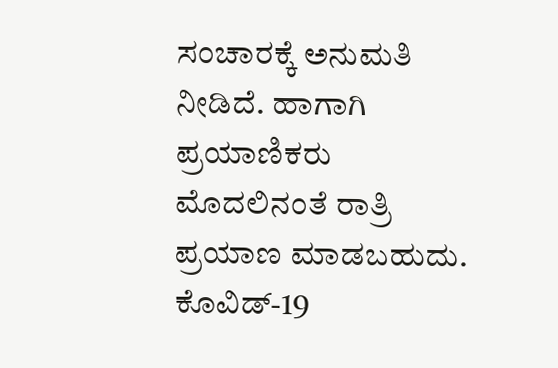ಸಂಚಾರಕ್ಕೆ ಅನುಮತಿ ನೀಡಿದೆ. ಹಾಗಾಗಿ ಪ್ರಯಾಣಿಕರು ಮೊದಲಿನಂತೆ ರಾತ್ರಿ ಪ್ರಯಾಣ ಮಾಡಬಹುದು. ಕೊವಿಡ್-19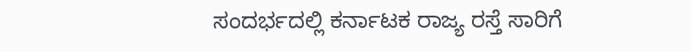ಸಂದರ್ಭದಲ್ಲಿ ಕರ್ನಾಟಕ ರಾಜ್ಯ ರಸ್ತೆ ಸಾರಿಗೆ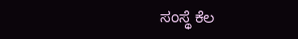ಸಂಸ್ಥೆ ಕೆಲ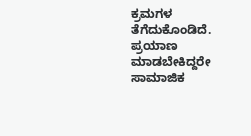ಕ್ರಮಗಳ ತೆಗೆದುಕೊಂಡಿದೆ. ಪ್ರಯಾಣ ಮಾಡಬೇಕಿದ್ದರೇ ಸಾಮಾಜಿಕ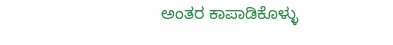ಅಂತರ ಕಾಪಾಡಿಕೊಳ್ಳು